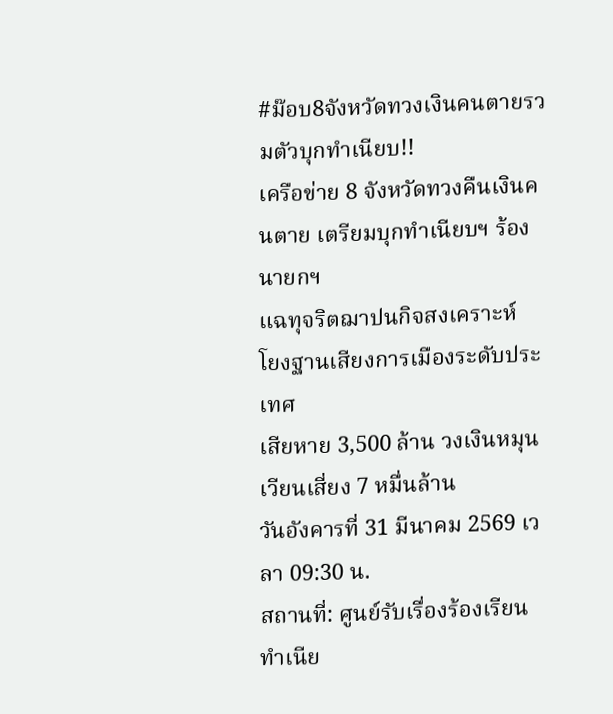#ม๊อบ8จังหวัดทวงเงินคนตายรวมตัวบุกทำเนียบ!!
เครือข่าย 8 จังหวัดทวงคืนเงินคนตาย เตรียมบุกทำเนียบฯ ร้องนายกฯ
แฉทุจริตฌาปนกิจสงเคราะห์
โยงฐานเสียงการเมืองระดับประเทศ
เสียหาย 3,500 ล้าน วงเงินหมุนเวียนเสี่ยง 7 หมื่นล้าน
วันอังคารที่ 31 มีนาคม 2569 เวลา 09:30 น.
สถานที่: ศูนย์รับเรื่องร้องเรียนทำเนีย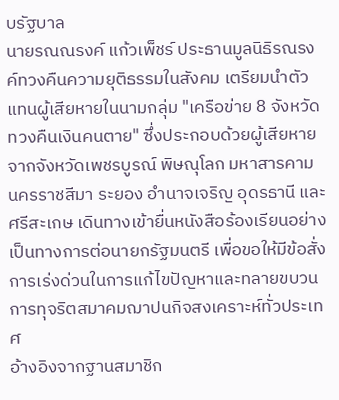บรัฐบาล
นายรณณรงค์ แก้วเพ็ชร์ ประธานมูลนิธิรณรงค์ทวงคืนความยุติธรรมในสังคม เตรียมนำตัวแทนผู้เสียหายในนามกลุ่ม "เครือข่าย 8 จังหวัดทวงคืนเงินคนตาย" ซึ่งประกอบด้วยผู้เสียหายจากจังหวัดเพชรบูรณ์ พิษณุโลก มหาสารคาม นครราชสีมา ระยอง อำนาจเจริญ อุดรธานี และศรีสะเกษ เดินทางเข้ายื่นหนังสือร้องเรียนอย่างเป็นทางการต่อนายกรัฐมนตรี เพื่อขอให้มีข้อสั่งการเร่งด่วนในการแก้ไขปัญหาและทลายขบวนการทุจริตสมาคมฌาปนกิจสงเคราะห์ทั่วประเทศ
อ้างอิงจากฐานสมาชิก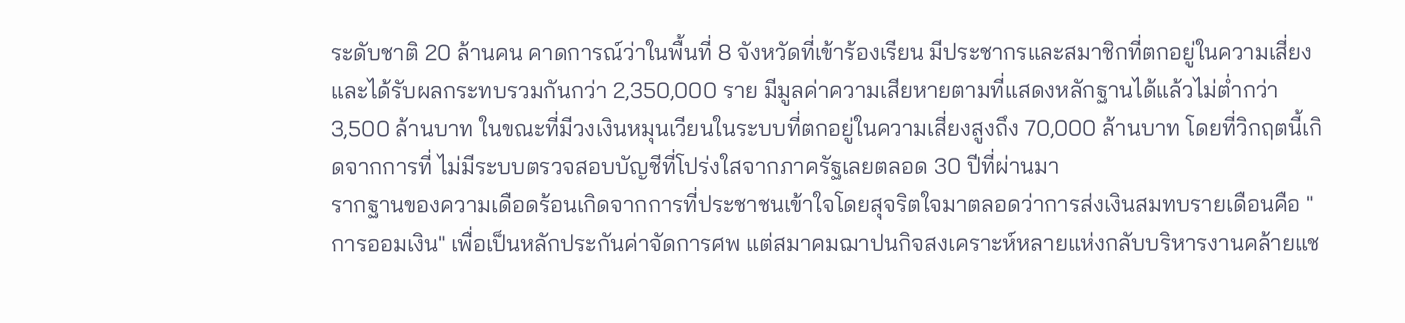ระดับชาติ 20 ล้านคน คาดการณ์ว่าในพื้นที่ 8 จังหวัดที่เข้าร้องเรียน มีประชากรและสมาชิกที่ตกอยู่ในความเสี่ยงและได้รับผลกระทบรวมกันกว่า 2,350,000 ราย มีมูลค่าความเสียหายตามที่แสดงหลักฐานได้แล้วไม่ต่ำกว่า 3,500 ล้านบาท ในขณะที่มีวงเงินหมุนเวียนในระบบที่ตกอยู่ในความเสี่ยงสูงถึง 70,000 ล้านบาท โดยที่วิกฤตนี้เกิดจากการที่ ไม่มีระบบตรวจสอบบัญชีที่โปร่งใสจากภาครัฐเลยตลอด 30 ปีที่ผ่านมา
รากฐานของความเดือดร้อนเกิดจากการที่ประชาชนเข้าใจโดยสุจริตใจมาตลอดว่าการส่งเงินสมทบรายเดือนคือ "การออมเงิน" เพื่อเป็นหลักประกันค่าจัดการศพ แต่สมาคมฌาปนกิจสงเคราะห์หลายแห่งกลับบริหารงานคล้ายแช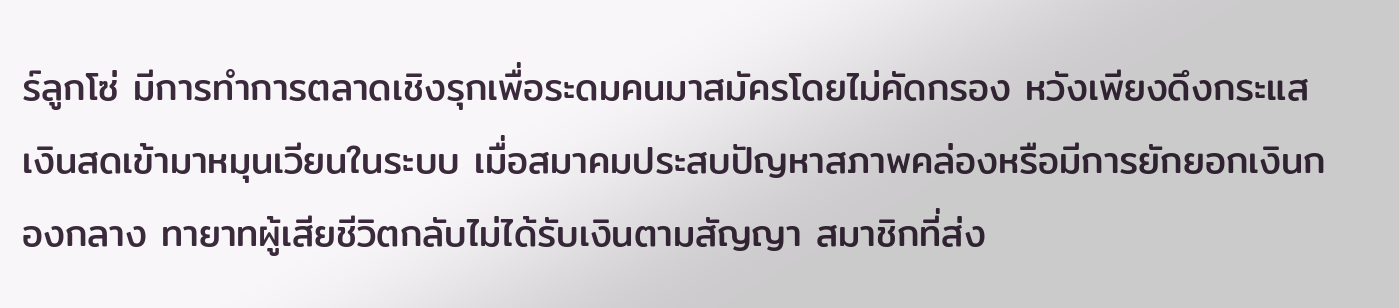ร์ลูกโซ่ มีการทำการตลาดเชิงรุกเพื่อระดมคนมาสมัครโดยไม่คัดกรอง หวังเพียงดึงกระแสเงินสดเข้ามาหมุนเวียนในระบบ เมื่อสมาคมประสบปัญหาสภาพคล่องหรือมีการยักยอกเงินกองกลาง ทายาทผู้เสียชีวิตกลับไม่ได้รับเงินตามสัญญา สมาชิกที่ส่ง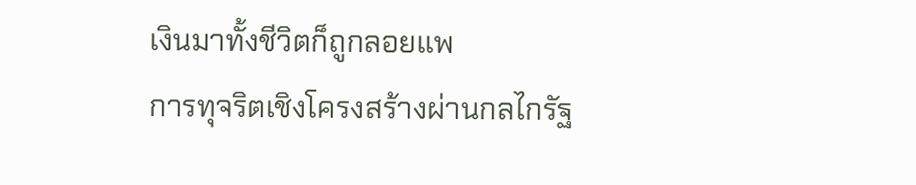เงินมาทั้งชีวิตก็ถูกลอยแพ
การทุจริตเชิงโครงสร้างผ่านกลไกรัฐ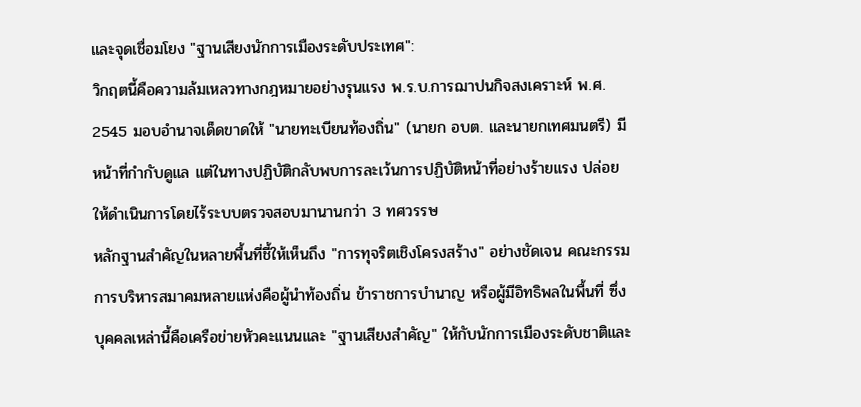และจุดเชื่อมโยง "ฐานเสียงนักการเมืองระดับประเทศ":
วิกฤตนี้คือความล้มเหลวทางกฎหมายอย่างรุนแรง พ.ร.บ.การฌาปนกิจสงเคราะห์ พ.ศ. 2545 มอบอำนาจเด็ดขาดให้ "นายทะเบียนท้องถิ่น" (นายก อบต. และนายกเทศมนตรี) มีหน้าที่กำกับดูแล แต่ในทางปฏิบัติกลับพบการละเว้นการปฏิบัติหน้าที่อย่างร้ายแรง ปล่อยให้ดำเนินการโดยไร้ระบบตรวจสอบมานานกว่า 3 ทศวรรษ
หลักฐานสำคัญในหลายพื้นที่ชี้ให้เห็นถึง "การทุจริตเชิงโครงสร้าง" อย่างชัดเจน คณะกรรมการบริหารสมาคมหลายแห่งคือผู้นำท้องถิ่น ข้าราชการบำนาญ หรือผู้มีอิทธิพลในพื้นที่ ซึ่งบุคคลเหล่านี้คือเครือข่ายหัวคะแนนและ "ฐานเสียงสำคัญ" ให้กับนักการเมืองระดับชาติและ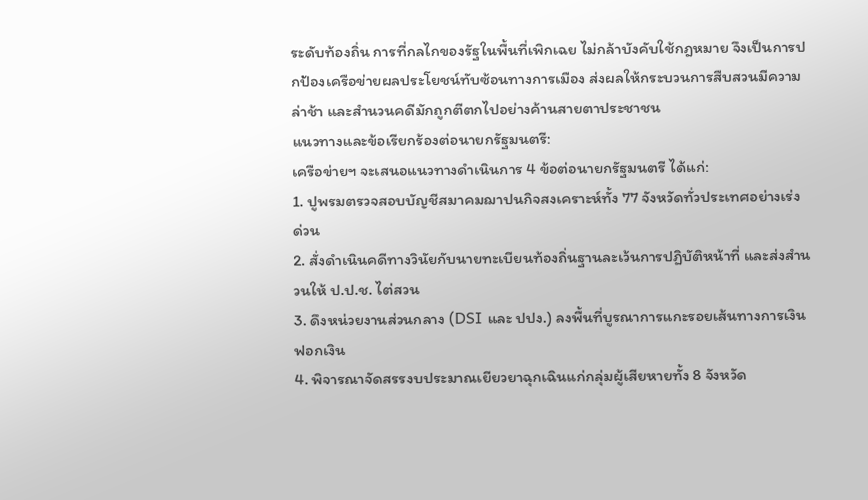ระดับท้องถิ่น การที่กลไกของรัฐในพื้นที่เพิกเฉย ไม่กล้าบังคับใช้กฎหมาย จึงเป็นการปกป้องเครือข่ายผลประโยชน์ทับซ้อนทางการเมือง ส่งผลให้กระบวนการสืบสวนมีความล่าช้า และสำนวนคดีมักถูกตีตกไปอย่างค้านสายตาประชาชน
แนวทางและข้อเรียกร้องต่อนายกรัฐมนตรี:
เครือข่ายฯ จะเสนอแนวทางดำเนินการ 4 ข้อต่อนายกรัฐมนตรี ได้แก่:
1. ปูพรมตรวจสอบบัญชีสมาคมฌาปนกิจสงเคราะห์ทั้ง 77 จังหวัดทั่วประเทศอย่างเร่งด่วน
2. สั่งดำเนินคดีทางวินัยกับนายทะเบียนท้องถิ่นฐานละเว้นการปฏิบัติหน้าที่ และส่งสำนวนให้ ป.ป.ช. ไต่สวน
3. ดึงหน่วยงานส่วนกลาง (DSI และ ปปง.) ลงพื้นที่บูรณาการแกะรอยเส้นทางการเงินฟอกเงิน
4. พิจารณาจัดสรรงบประมาณเยียวยาฉุกเฉินแก่กลุ่มผู้เสียหายทั้ง 8 จังหวัด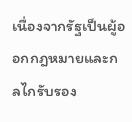เนื่องจากรัฐเป็นผู้ออกกฎหมายและกลไกรับรอง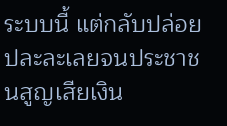ระบบนี้ แต่กลับปล่อยปละละเลยจนประชาชนสูญเสียเงิน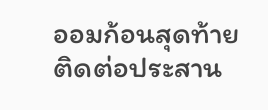ออมก้อนสุดท้าย
ติดต่อประสาน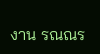งาน รณณร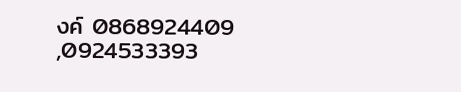งค์ 0868924409 ,0924533393